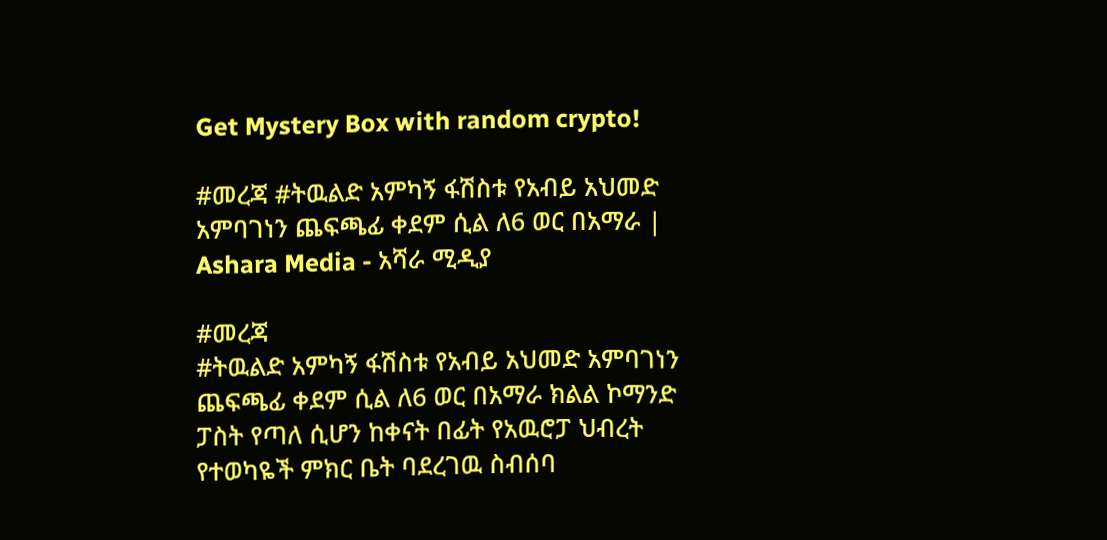Get Mystery Box with random crypto!

#መረጃ #ትዉልድ አምካኝ ፋሽስቱ የአብይ አህመድ አምባገነን ጨፍጫፊ ቀደም ሲል ለ6 ወር በአማራ | Ashara Media - አሻራ ሚዲያ

#መረጃ
#ትዉልድ አምካኝ ፋሽስቱ የአብይ አህመድ አምባገነን ጨፍጫፊ ቀደም ሲል ለ6 ወር በአማራ ክልል ኮማንድ ፓስት የጣለ ሲሆን ከቀናት በፊት የአዉሮፓ ህብረት የተወካዬች ምክር ቤት ባደረገዉ ስብሰባ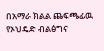በአማራ ክልል ጨፍጫፊዉ የኦህዴድ ብልፅግና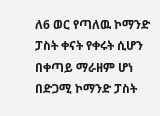ለ6 ወር የጣለዉ ኮማንድ ፓስት ቀናት የቀሩት ሲሆን በቀጣይ ማራዘም ሆነ በድጋሚ ኮማንድ ፓስት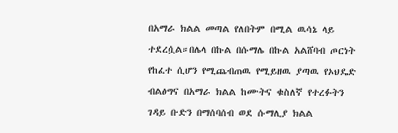በአማራ ክልል መጣል የለበትም በሚል ዉሳኔ ላይ ተደረሷል።በሌላ በኩል በሱማሌ በኩል አልሸባብ ጦርነት የከፈተ ሲሆን የሚጨብጠዉ የሚይዘዉ ያጣዉ የኦህዴድ ብልፅግና በአማራ ክልል ከሙትና ቁስለኛ የተረፉትን ገዳይ ቡድን በማሰባሰብ ወደ ሱማሊያ ክልል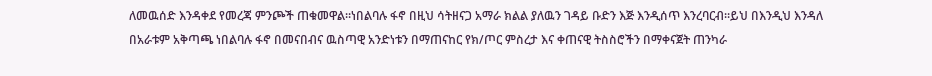ለመዉሰድ እንዳቀደ የመረጃ ምንጮች ጠቁመዋል።ነበልባሉ ፋኖ በዚህ ሳትዘናጋ አማራ ክልል ያለዉን ገዳይ ቡድን እጅ እንዲሰጥ እንረባርብ።ይህ በእንዲህ እንዳለ በአራቱም አቅጣጫ ነበልባሉ ፋኖ በመናበብና ዉስጣዊ አንድነቱን በማጠናከር የክ/ጦር ምስረታ እና ቀጠናዊ ትስስሮችን በማቀናጀት ጠንካራ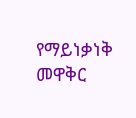የማይነቃነቅ መዋቅር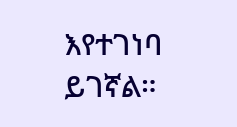እየተገነባ ይገኛል።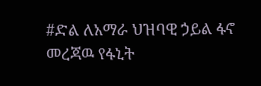#ድል ለአማራ ህዝባዊ ኃይል ፋኖ መረጃዉ የፋኒት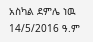አስካል ደምሌ ነዉ 14/5/2016 ዓ.ም